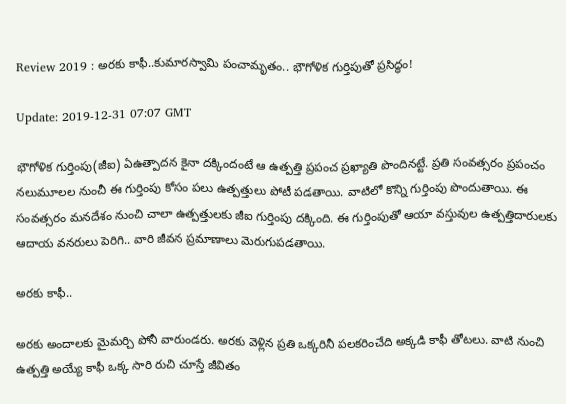Review 2019 : అరకు కాఫీ..కుమారస్వామి పంచామృతం.. భౌగోళిక గుర్తిపుతో ప్రసిద్ధం!

Update: 2019-12-31 07:07 GMT

భౌగోళిక గుర్తింపు(జీఐ) ఏఉత్పాదన కైనా దక్కిందంటే ఆ ఉత్పత్తి ప్రపంచ ప్రఖ్యాతి పొందినట్టే. ప్రతి సంవత్సరం ప్రపంచం నలుమూలల నుంచీ ఈ గుర్తింపు కోసం పలు ఉత్పత్తులు పోటీ పడతాయి. వాటిలో కొన్ని గుర్తింపు పొందుతాయి. ఈ సంవత్సరం మనదేశం నుంచి చాలా ఉత్పత్తులకు జీఐ గుర్తింపు దక్కింది. ఈ గుర్తింపుతో ఆయా వస్తువుల ఉత్పత్తిదారులకు ఆదాయ వనరులు పెరిగి.. వారి జీవన ప్రమాణాలు మెరుగుపడతాయి.

అరకు కాఫీ..

అరకు అందాలకు మైమర్చి పోనీ వారుండరు. అరకు వెళ్లిన ప్రతి ఒక్కరినీ పలకరించేది అక్కడి కాఫీ తోటలు. వాటి నుంచి ఉత్పత్తి అయ్యే కాఫీ ఒక్క సారి రుచి చూస్తే జీవితం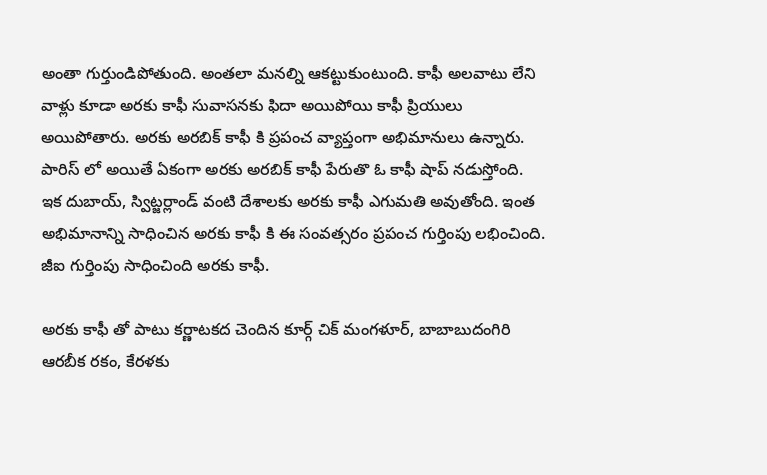అంతా గుర్తుండిపోతుంది. అంతలా మనల్ని ఆకట్టుకుంటుంది. కాఫీ అలవాటు లేని వాళ్లు కూడా అరకు కాఫీ సువాసనకు ఫిదా అయిపోయి కాఫీ ప్రియులు అయిపోతారు. అరకు అరబిక్ కాఫీ కి ప్రపంచ వ్యాప్తంగా అభిమానులు ఉన్నారు. పారిస్ లో అయితే ఏకంగా అరకు అరబిక్ కాఫీ పేరుతొ ఓ కాఫీ షాప్ నడుస్తోంది. ఇక దుబాయ్, స్విట్జర్లాండ్ వంటి దేశాలకు అరకు కాఫీ ఎగుమతి అవుతోంది. ఇంత అభిమానాన్ని సాధించిన అరకు కాఫీ కి ఈ సంవత్సరం ప్రపంచ గుర్తింపు లభించింది. జీఐ గుర్తింపు సాధించింది అరకు కాఫీ.

అరకు కాఫీ తో పాటు కర్ణాటకద చెందిన కూర్గ్‌ చిక్‌ మంగళూర్‌, బాబాబుదంగిరి ఆరబీక రకం, కేరళకు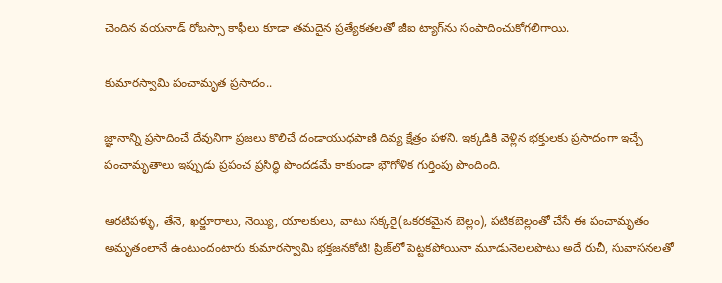చెందిన వయనాడ్‌ రోబస్సా కాఫీలు కూడా తమదైన ప్రత్యేకతలతో జీఐ ట్యాగ్‌ను సంపాదించుకోగలిగాయి.

కుమారస్వామి పంచామృత ప్రసాదం..

జ్ఞానాన్ని ప్రసాదించే దేవునిగా ప్రజలు కొలిచే దండాయుధపాణి దివ్య క్షేత్రం పళని. ఇక్కడికి వెళ్లిన భక్తులకు ప్రసాదంగా ఇచ్చే పంచామృతాలు ఇప్పుడు ప్రపంచ ప్రసిద్ధి పొందడమే కాకుండా భౌగోళిక గుర్తింపు పొందింది.

ఆరటిపళ్ళు, తేనె, ఖర్జూరాలు, నెయ్యి, యాలకులు, వాటు సక్కరై(ఒకరకమైన బెల్లం), పటికబెల్లంతో చేసే ఈ పంచామృతం అమృతంలానే ఉంటుందంటారు కుమారస్వామి భక్తజనకోటి! ప్రిజ్‌లో పెట్టకపోయినా మూడునెలలపొటు అదే రుచీ, సువాసనలతో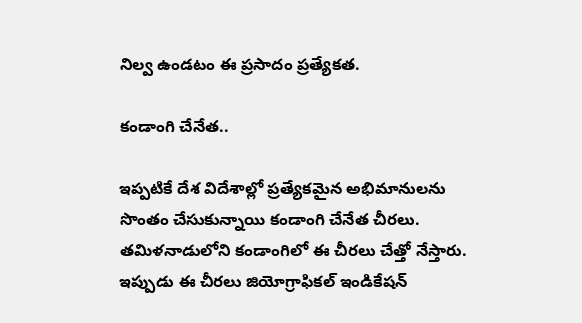నిల్వ ఉండటం ఈ ప్రసాదం ప్రత్యేకత.

కండాంగి చేనేత..

ఇప్పటికే దేశ విదేశాల్లో ప్రత్యేకమైన అభిమానులను సొంతం చేసుకున్నాయి కండాంగి చేనేత చీరలు. తమిళనాడులోని కండాంగిలో ఈ చీరలు చేత్తో నేస్తారు. ఇప్పుడు ఈ చీరలు జియోగ్రాఫికల్‌ ఇండికేషన్‌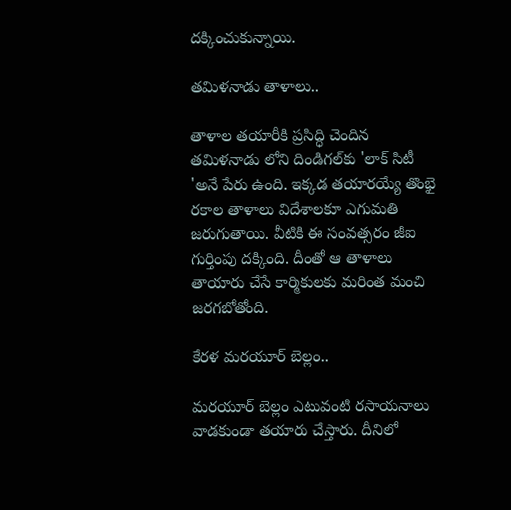దక్కించుకున్నాయి.

తమిళనాడు తాళాలు..

తాళాల తయారీకి ప్రసిద్ధి చెందిన తమిళనాడు లోని దిండిగల్‌కు 'లాక్‌ సిటీ 'అనే పేరు ఉంది. ఇక్కడ తయారయ్యే తొంభై రకాల తాళాలు విదేశాలకూ ఎగుమతి జరుగుతాయి. వీటికి ఈ సంవత్సరం జీఐ గుర్తింపు దక్కింది. దీంతో ఆ తాళాలు తాయారు చేసే కార్మికులకు మరింత మంచి జరగబోతోంది.

కేరళ మరయూర్‌ బెల్లం..

మరయూర్‌ బెల్లం ఎటువంటి రసాయనాలు వాడకుండా తయారు చేస్తారు. దీనిలో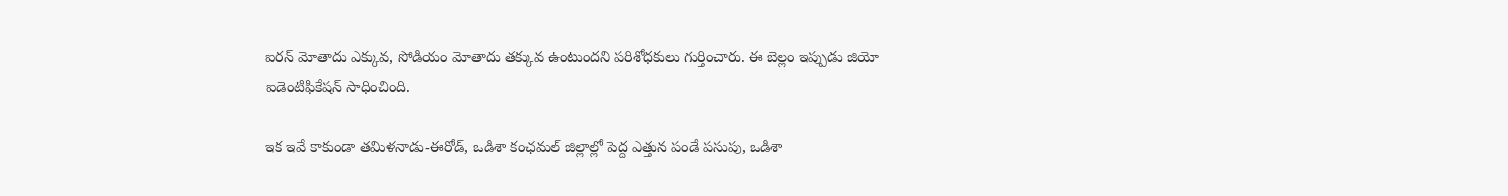ఐరన్ మోతాదు ఎక్కువ, సోడియం మోతాదు తక్కువ ఉంటుందని పరిశోధకులు గుర్తించారు. ఈ బెల్లం ఇప్పుడు జియో ఐడెంటిఫికేషన్ సాధించింది.

ఇక ఇవే కాకుండా తమిళనాడు-ఈరోడ్‌, ఒడిశా కంఛమల్‌ జిల్లాల్లో పెద్ద ఎత్తున పండే పసుపు, ఒడిశా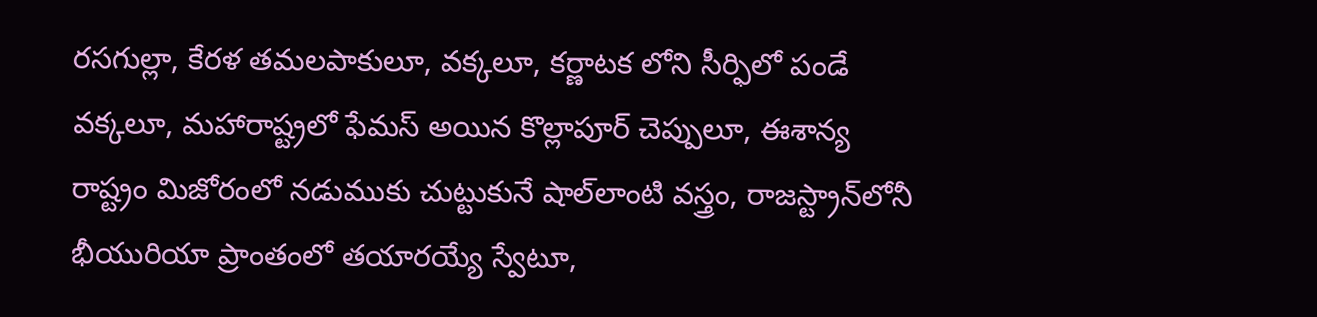రసగుల్లా, కేరళ తమలపాకులూ, వక్కలూ, కర్ణాటక లోని సీర్ఫిలో పండే వక్కలూ, మహారాష్ట్రలో ఫేమస్‌ అయిన కొల్లాపూర్ చెప్పులూ, ఈశాన్య రాష్ట్రం మిజోరంలో నడుముకు చుట్టుకునే షాల్‌లాంటి వస్త్రం, రాజస్ట్రాన్‌లోనీ భీయురియా ప్రాంతంలో తయారయ్యే స్వేటూ,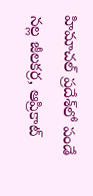హిమాచల్‌ ప్రదేశ్‌లో పండే నల్ల జీలకర్ర, ఆప్రికాట్‌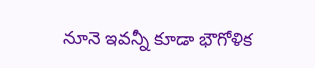నూనె ఇవన్నీ కూడా భౌగోళిక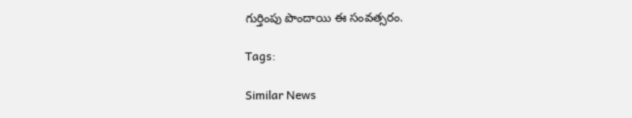గుర్తింపు పొందాయి ఈ సంవత్సరం.

Tags:

Similar News